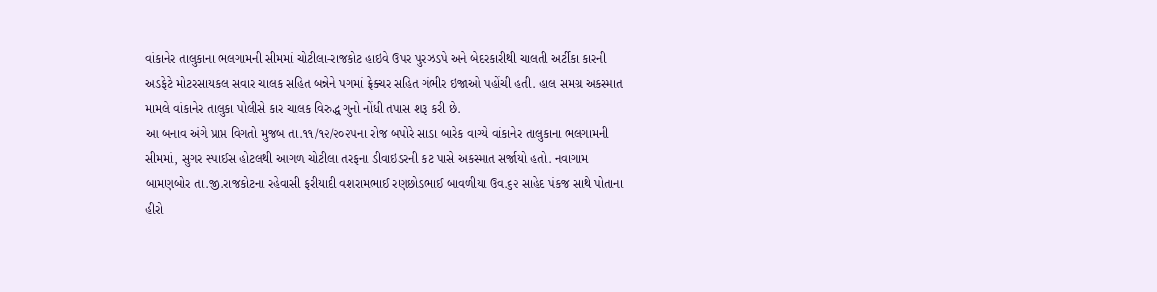વાંકાનેર તાલુકાના ભલગામની સીમમાં ચોટીલા-રાજકોટ હાઇવે ઉપર પુરઝડપે અને બેદરકારીથી ચાલતી અર્ટીકા કારની અડફેટે મોટરસાયકલ સવાર ચાલક સહિત બન્નેને પગમાં ફ્રેક્ચર સહિત ગંભીર ઇજાઓ પહોંચી હતી. હાલ સમગ્ર અકસ્માત મામલે વાંકાનેર તાલુકા પોલીસે કાર ચાલક વિરુદ્ધ ગુનો નોંધી તપાસ શરૂ કરી છે.
આ બનાવ અંગે પ્રાપ્ત વિગતો મુજબ તા.૧૧/૧૨/૨૦૨૫ના રોજ બપોરે સાડા બારેક વાગ્યે વાંકાનેર તાલુકાના ભલગામની સીમમાં, સુગર સ્પાઈસ હોટલથી આગળ ચોટીલા તરફના ડીવાઇડરની કટ પાસે અકસ્માત સર્જાયો હતો. નવાગામ બામણબોર તા.જી.રાજકોટના રહેવાસી ફરીયાદી વશરામભાઈ રણછોડભાઈ બાવળીયા ઉવ.૬૨ સાહેદ પંકજ સાથે પોતાના હીરો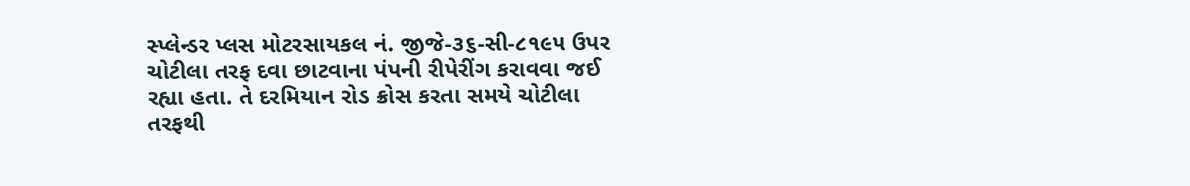સ્પ્લેન્ડર પ્લસ મોટરસાયકલ નં. જીજે-૩૬-સી-૮૧૯૫ ઉપર ચોટીલા તરફ દવા છાટવાના પંપની રીપેરીંગ કરાવવા જઈ રહ્યા હતા. તે દરમિયાન રોડ ક્રોસ કરતા સમયે ચોટીલા તરફથી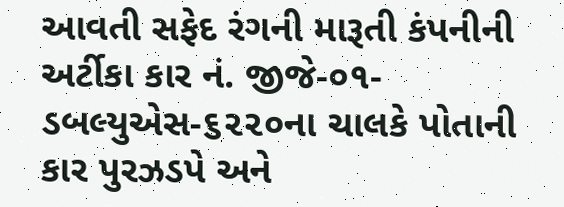આવતી સફેદ રંગની મારૂતી કંપનીની અર્ટીકા કાર નં. જીજે-૦૧-ડબલ્યુએસ-૬૨૨૦ના ચાલકે પોતાની કાર પુરઝડપે અને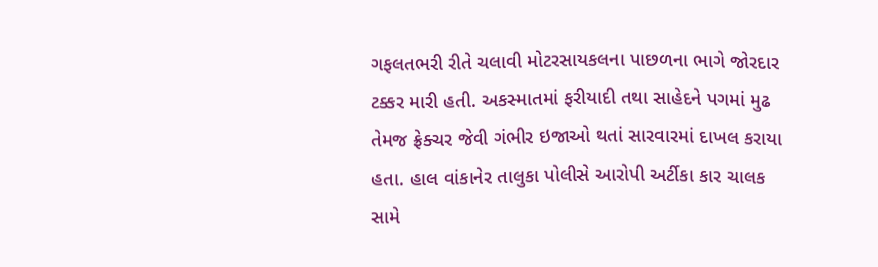ગફલતભરી રીતે ચલાવી મોટરસાયકલના પાછળના ભાગે જોરદાર ટક્કર મારી હતી. અકસ્માતમાં ફરીયાદી તથા સાહેદને પગમાં મુઢ તેમજ ફ્રેક્ચર જેવી ગંભીર ઇજાઓ થતાં સારવારમાં દાખલ કરાયા હતા. હાલ વાંકાનેર તાલુકા પોલીસે આરોપી અર્ટીકા કાર ચાલક સામે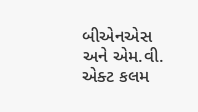બીએનએસ અને એમ.વી. એક્ટ કલમ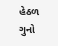હેઠળ ગુનો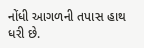નોંધી આગળની તપાસ હાથ ધરી છે.